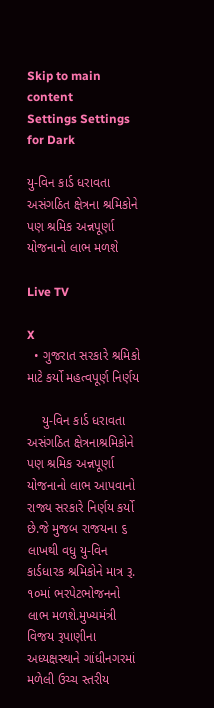Skip to main content
Settings Settings for Dark

યુ-વિન કાર્ડ ધરાવતા અસંગઠિત ક્ષેત્રના શ્રમિકોને પણ શ્રમિક અન્નપૂર્ણા યોજનાનો લાભ મળશે

Live TV

X
  • ગુજરાત સરકારે શ્રમિકો માટે કર્યો મહત્વપૂર્ણ નિર્ણય

    યુ-વિન કાર્ડ ધરાવતા અસંગઠિત ક્ષેત્રનાશ્રમિકોને પણ શ્રમિક અન્નપૂર્ણા યોજનાનો લાભ આપવાનો રાજ્ય સરકારે નિર્ણય કર્યો છે.જે મુજબ રાજયના ૬ લાખથી વધુ યુ-વિન કાર્ડધારક શ્રમિકોને માત્ર રૂ. ૧૦માં ભરપેટભોજનનો લાભ મળશે.મુખ્યમંત્રી વિજય રૂપાણીના અધ્યક્ષસ્થાને ગાંધીનગરમાં મળેલી ઉચ્ચ સ્તરીય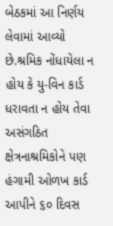બેઠકમાં આ નિર્ણય લેવામાં આવ્યો છે.શ્રમિક નોંધાયેલા ન હોય કે યુ-વિન કાર્ડ ધરાવતા ન હોય તેવા અસંગઠિત ક્ષેત્રનાશ્રમિકોને પણ હંગામી ઓળખ કાર્ડ આપીને ૬૦ દિવસ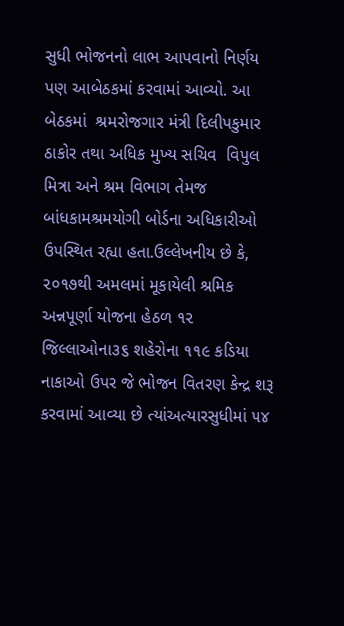સુધી ભોજનનો લાભ આપવાનો નિર્ણય પણ આબેઠકમાં કરવામાં આવ્યો. આ બેઠકમાં  શ્રમરોજગાર મંત્રી દિલીપકુમાર ઠાકોર તથા અધિક મુખ્ય સચિવ  વિપુલ મિત્રા અને શ્રમ વિભાગ તેમજ બાંધકામશ્રમયોગી બોર્ડના અધિકારીઓ ઉપસ્થિત રહ્યા હતા.ઉલ્લેખનીય છે કે, ૨૦૧૭થી અમલમાં મૂકાયેલી શ્રમિક અન્નપૂર્ણા યોજના હેઠળ ૧૨ જિલ્લાઓના૩૬ શહેરોના ૧૧૯ કડિયા નાકાઓ ઉપર જે ભોજન વિતરણ કેન્દ્ર શરૂ કરવામાં આવ્યા છે ત્યાંઅત્યારસુધીમાં ૫૪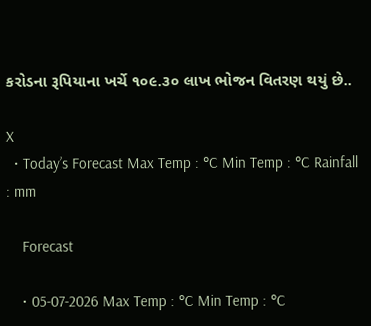કરોડના રૂપિયાના ખર્ચે ૧૦૯.૩૦ લાખ ભોજન વિતરણ થયું છે..

X
  • Today’s Forecast Max Temp : °C Min Temp : °C Rainfall : mm

    Forecast

    • 05-07-2026 Max Temp : °C Min Temp : °C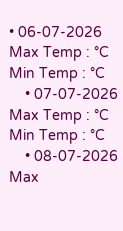• 06-07-2026 Max Temp : °C Min Temp : °C
    • 07-07-2026 Max Temp : °C Min Temp : °C
    • 08-07-2026 Max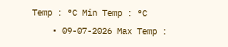Temp : °C Min Temp : °C
    • 09-07-2026 Max Temp :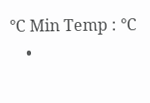°C Min Temp : °C
    •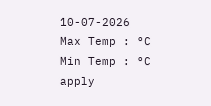10-07-2026 Max Temp : °C Min Temp : °C
apply